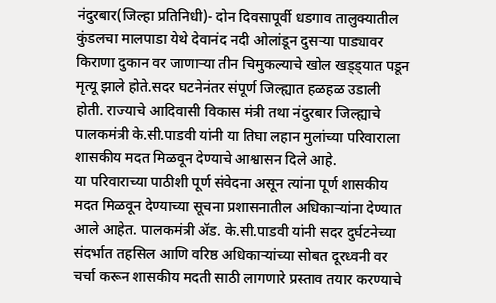नंदुरबार(जिल्हा प्रतिनिधी)- दोन दिवसापूर्वी धडगाव तालुक्यातील कुंडलचा मालपाडा येथे देवानंद नदी ओलांडून दुसऱ्या पाड्यावर किराणा दुकान वर जाणाऱ्या तीन चिमुकल्याचे खोल खड्ड्यात पडून मृत्यू झाले होते.सदर घटनेनंतर संपूर्ण जिल्ह्यात हळहळ उडाली होती. राज्याचे आदिवासी विकास मंत्री तथा नंदुरबार जिल्ह्याचे पालकमंत्री के.सी.पाडवी यांनी या तिघा लहान मुलांच्या परिवाराला शासकीय मदत मिळवून देण्याचे आश्वासन दिले आहे.
या परिवाराच्या पाठीशी पूर्ण संवेदना असून त्यांना पूर्ण शासकीय मदत मिळवून देण्याच्या सूचना प्रशासनातील अधिकाऱ्यांना देण्यात आले आहेत. पालकमंत्री ॲड. के.सी.पाडवी यांनी सदर दुर्घटनेच्या संदर्भात तहसिल आणि वरिष्ठ अधिकाऱ्यांच्या सोबत दूरध्वनी वर चर्चा करून शासकीय मदती साठी लागणारे प्रस्ताव तयार करण्याचे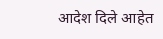आदेश दिले आहेत